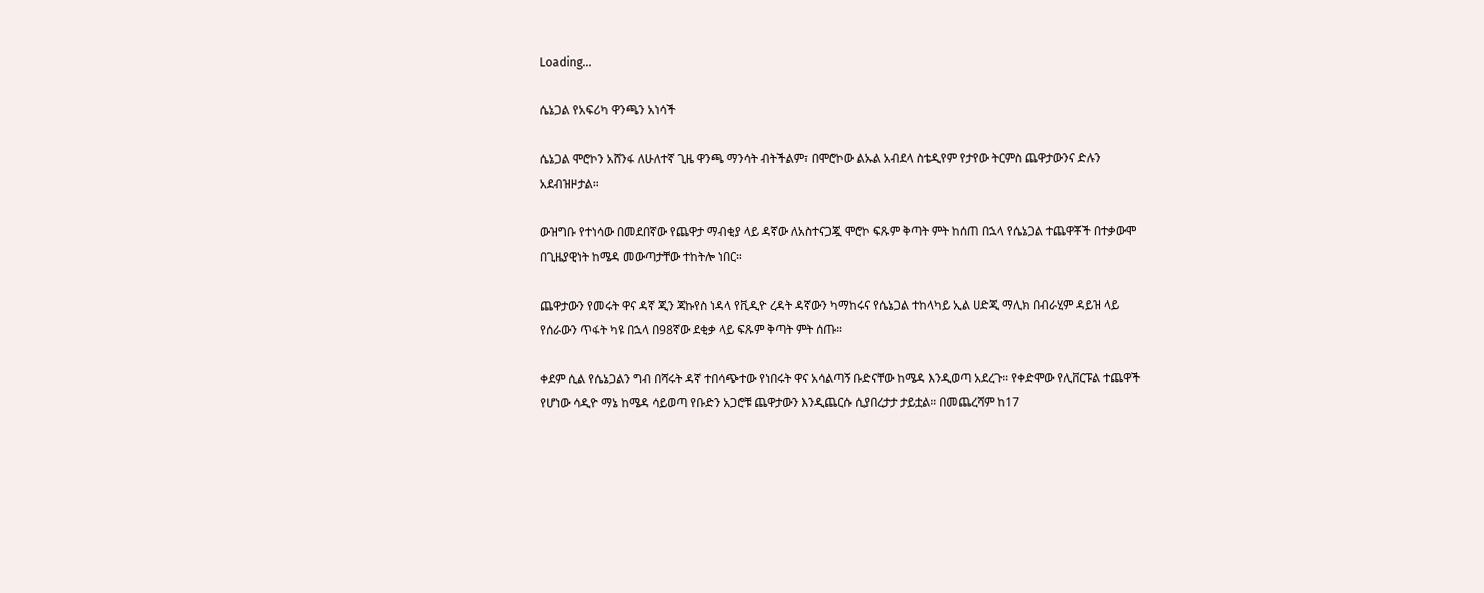Loading...

ሴኔጋል የአፍሪካ ዋንጫን አነሳች

ሴኔጋል ሞሮኮን አሸንፋ ለሁለተኛ ጊዜ ዋንጫ ማንሳት ብትችልም፣ በሞሮኮው ልኡል አብደላ ስቴዲየም የታየው ትርምስ ጨዋታውንና ድሉን አደብዝዞታል።

ውዝግቡ የተነሳው በመደበኛው የጨዋታ ማብቂያ ላይ ዳኛው ለአስተናጋጇ ሞሮኮ ፍጹም ቅጣት ምት ከሰጠ በኋላ የሴኔጋል ተጨዋቾች በተቃውሞ በጊዜያዊነት ከሜዳ መውጣታቸው ተከትሎ ነበር።

ጨዋታውን የመሩት ዋና ዳኛ ጂን ጃኩየስ ነዳላ የቪዲዮ ረዳት ዳኛውን ካማከሩና የሴኔጋል ተከላካይ ኢል ሀድጂ ማሊክ በብራሂም ዳይዝ ላይ የሰራውን ጥፋት ካዩ በኋላ በ98ኛው ደቂቃ ላይ ፍጹም ቅጣት ምት ሰጡ።

ቀደም ሲል የሴኔጋልን ግብ በሻሩት ዳኛ ተበሳጭተው የነበሩት ዋና አሳልጣኝ ቡድናቸው ከሜዳ እንዲወጣ አደረጉ። የቀድሞው የሊቨርፑል ተጨዋች የሆነው ሳዲዮ ማኔ ከሜዳ ሳይወጣ የቡድን አጋሮቹ ጨዋታውን እንዲጨርሱ ሲያበረታታ ታይቷል። በመጨረሻም ከ17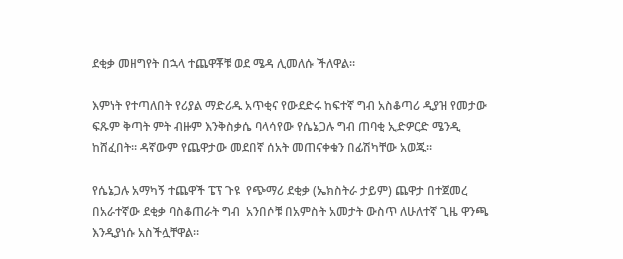ደቂቃ መዘግየት በኋላ ተጨዋቾቹ ወደ ሜዳ ሊመለሱ ችለዋል።

እምነት የተጣለበት የሪያል ማድሪዱ አጥቂና የውደድሩ ከፍተኛ ግብ አስቆጣሪ ዲያዝ የመታው ፍጹም ቅጣት ምት ብዙም እንቅስቃሴ ባላሳየው የሴኔጋሉ ግብ ጠባቂ ኢድዎርድ ሜንዲ ከሸፈበት። ዳኛውም የጨዋታው መደበኛ ሰአት መጠናቀቁን በፊሽካቸው አወጁ።

የሴኔጋሉ አማካኝ ተጨዋች ፔፕ ጉዩ  የጭማሪ ደቂቃ (ኤክስትራ ታይም) ጨዋታ በተጀመረ በአራተኛው ደቂቃ ባስቆጠራት ግብ  አንበሶቹ በአምስት አመታት ውስጥ ለሁለተኛ ጊዜ ዋንጫ እንዲያነሱ አስችሏቸዋል።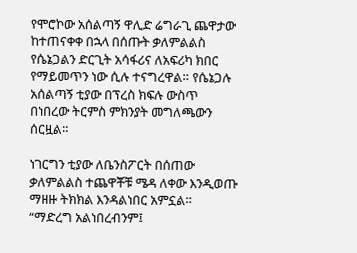የሞሮኮው አሰልጣኝ ዋሊድ ሬግራጊ ጨዋታው ከተጠናቀቀ በኋላ በሰጡት ቃለምልልስ የሴኔጋልን ድርጊት አሳፋሪና ለአፍሪካ ክበር የማይመጥን ነው ሲሉ ተናግረዋል። የሴኔጋሉ አሰልጣኝ ቲያው በፕረስ ክፍሉ ውስጥ በነበረው ትርምስ ምክንያት መግለጫውን ሰርዟል።

ነገርግን ቲያው ለቤንስፖርት በሰጠው ቃለምልልስ ተጨዋቾቹ ሜዳ ለቀው እንዲወጡ ማዘዙ ትክክል እንዳልነበር አምኗል።
“ማድረግ አልነበረብንም፤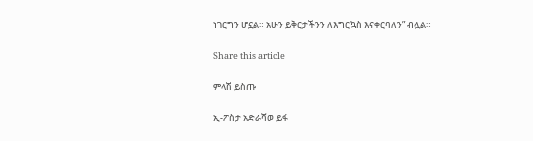ነገርግን ሆኗል። አሁን ይቅርታችንን ለእግርኳስ እናቀርባለን” ብሏል።

Share this article

ምላሽ ይስጡ

ኢ-ፖስታ አድራሻወ ይፋ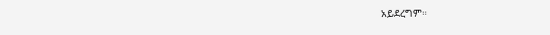አይደረግም።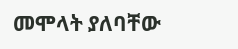መሞላት ያለባቸው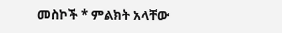መስኮች * ምልክት አላቸው